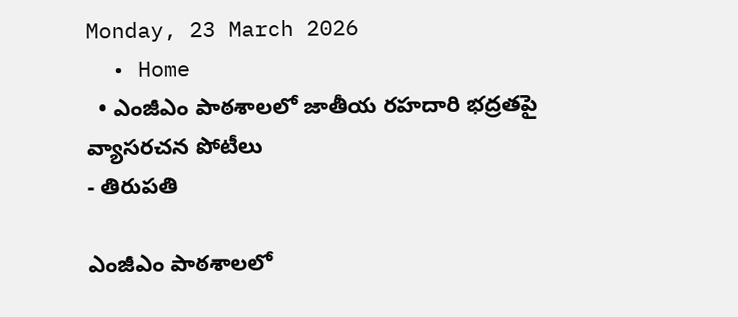Monday, 23 March 2026
  • Home
  • ఎంజీఎం పాఠశాలలో జాతీయ రహదారి భద్రతపై వ్యాసరచన పోటీలు
- తిరుపతి

ఎంజీఎం పాఠశాలలో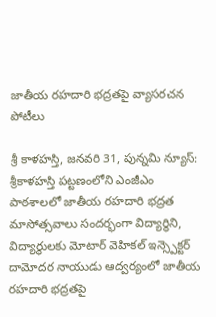జాతీయ రహదారి భద్రతపై వ్యాసరచన పోటీలు

శ్రీ కాళహస్తి, జనవరి 31, పున్నమి న్యూస్: శ్రీకాళహస్తి పట్టణంలోని ఎంజీఎం పాఠశాలలో జాతీయ రహదారి భద్రత మాసోత్సవాలు సందర్భంగా విద్యార్థిని, విద్యార్థులకు మోటార్ వెహికల్ ఇన్స్పెక్టర్ దామోదర నాయుడు ఆద్వర్యంలో జాతీయ రహదారి భద్రతపై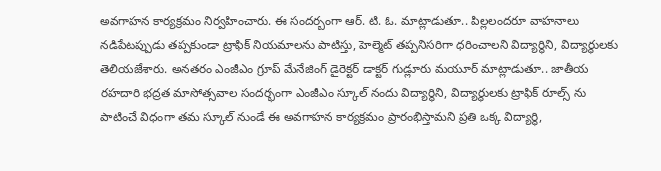అవగాహన కార్యక్రమం నిర్వహించారు. ఈ సందర్బంగా ఆర్. టి. ఓ. మాట్లాడుతూ.. పిల్లలందరూ వాహనాలు నడిపేటప్పుడు తప్పకుండా ట్రాఫిక్ నియమాలను పాటిస్తు, హెల్మెట్ తప్పనిసరిగా ధరించాలని విద్యార్థిని, విద్యార్థులకు తెలియజేశారు. అనతరం ఎంజీఎం గ్రూప్ మేనేజింగ్ డైరెక్టర్ డాక్టర్ గుడ్లూరు మయూర్ మాట్లాడుతూ.. జాతీయ రహదారి భద్రత మాసోత్సవాల సందర్భంగా ఎంజీఎం స్కూల్ నందు విద్యార్థిని, విద్యార్థులకు ట్రాఫిక్ రూల్స్ ను పాటించే విధంగా తమ స్కూల్ నుండే ఈ అవగాహన కార్యక్రమం ప్రారంభిస్తామని ప్రతి ఒక్క విద్యార్థి,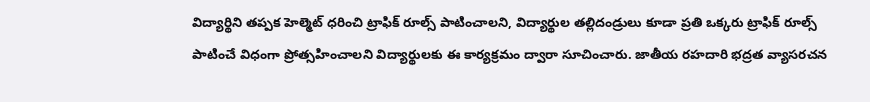విద్యార్థిని తప్పక హెల్మెట్ ధరించి ట్రాఫిక్ రూల్స్ పాటించాలని, విద్యార్థుల తల్లిదండ్రులు కూడా ప్రతి ఒక్కరు ట్రాఫిక్ రూల్స్ పాటించే విధంగా ప్రోత్సహించాలని విద్యార్థులకు ఈ కార్యక్రమం ద్వారా సూచించారు. జాతీయ రహదారి భద్రత వ్యాసరచన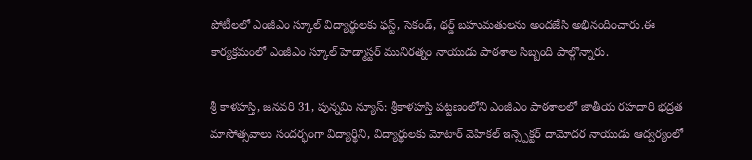పోటీలలో ఎంజీఎం స్కూల్ విద్యార్థులకు ఫస్ట్, సెకండ్, థర్డ్ బహుమతులను అందజేసి అభినందించారు.ఈ కార్యక్రమంలో ఎంజీఎం స్కూల్ హెడ్మాస్టర్ మునిరత్నం నాయుడు పాఠశాల సిబ్బంది పాల్గొన్నారు.

శ్రీ కాళహస్తి, జనవరి 31, పున్నమి న్యూస్: శ్రీకాళహస్తి పట్టణంలోని ఎంజీఎం పాఠశాలలో జాతీయ రహదారి భద్రత మాసోత్సవాలు సందర్భంగా విద్యార్థిని, విద్యార్థులకు మోటార్ వెహికల్ ఇన్స్పెక్టర్ దామోదర నాయుడు ఆద్వర్యంలో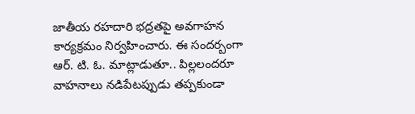జాతీయ రహదారి భద్రతపై అవగాహన కార్యక్రమం నిర్వహించారు. ఈ సందర్బంగా ఆర్. టి. ఓ. మాట్లాడుతూ.. పిల్లలందరూ వాహనాలు నడిపేటప్పుడు తప్పకుండా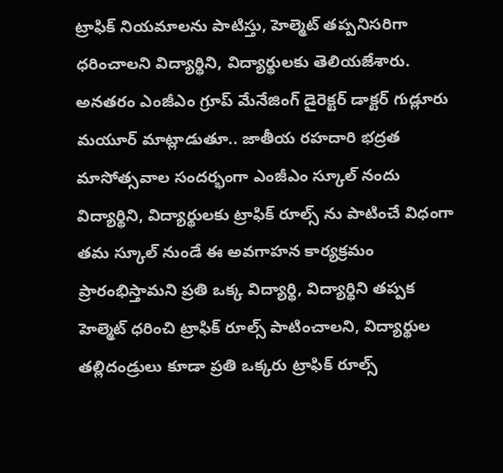ట్రాఫిక్ నియమాలను పాటిస్తు, హెల్మెట్ తప్పనిసరిగా ధరించాలని విద్యార్థిని, విద్యార్థులకు తెలియజేశారు. అనతరం ఎంజీఎం గ్రూప్ మేనేజింగ్ డైరెక్టర్ డాక్టర్ గుడ్లూరు మయూర్ మాట్లాడుతూ.. జాతీయ రహదారి భద్రత మాసోత్సవాల సందర్భంగా ఎంజీఎం స్కూల్ నందు విద్యార్థిని, విద్యార్థులకు ట్రాఫిక్ రూల్స్ ను పాటించే విధంగా తమ స్కూల్ నుండే ఈ అవగాహన కార్యక్రమం ప్రారంభిస్తామని ప్రతి ఒక్క విద్యార్థి, విద్యార్థిని తప్పక హెల్మెట్ ధరించి ట్రాఫిక్ రూల్స్ పాటించాలని, విద్యార్థుల తల్లిదండ్రులు కూడా ప్రతి ఒక్కరు ట్రాఫిక్ రూల్స్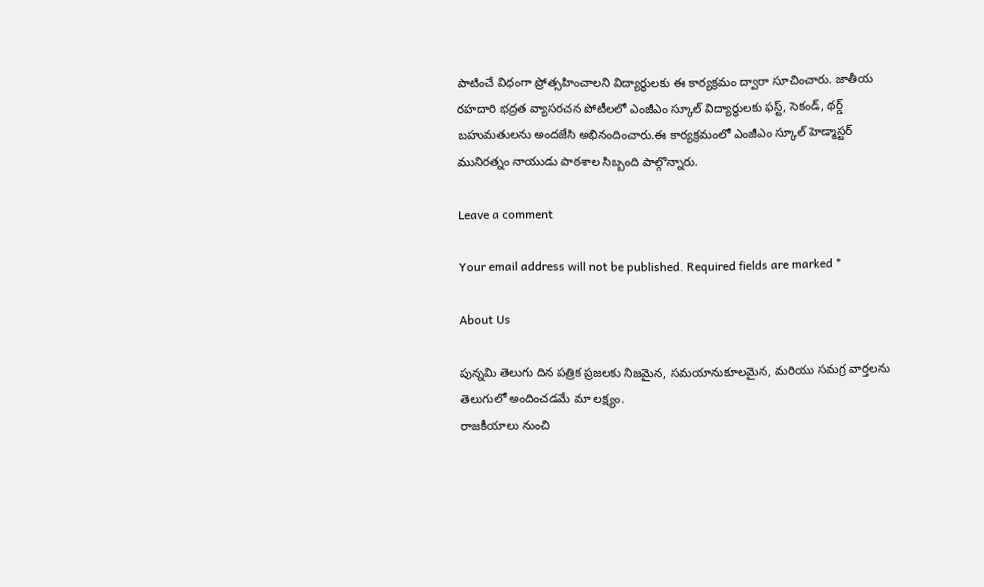పాటించే విధంగా ప్రోత్సహించాలని విద్యార్థులకు ఈ కార్యక్రమం ద్వారా సూచించారు. జాతీయ రహదారి భద్రత వ్యాసరచన పోటీలలో ఎంజీఎం స్కూల్ విద్యార్థులకు ఫస్ట్, సెకండ్, థర్డ్ బహుమతులను అందజేసి అభినందించారు.ఈ కార్యక్రమంలో ఎంజీఎం స్కూల్ హెడ్మాస్టర్ మునిరత్నం నాయుడు పాఠశాల సిబ్బంది పాల్గొన్నారు.

Leave a comment

Your email address will not be published. Required fields are marked *

About Us

పున్నమి తెలుగు దిన పత్రిక ప్రజలకు నిజమైన, సమయానుకూలమైన, మరియు సమగ్ర వార్తలను తెలుగులో అందించడమే మా లక్ష్యం.
రాజకీయాలు నుంచి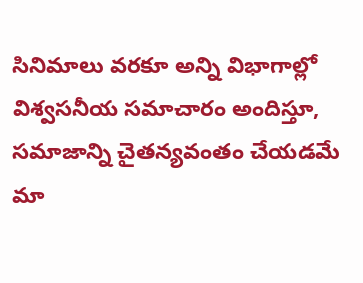సినిమాలు వరకూ అన్ని విభాగాల్లో విశ్వసనీయ సమాచారం అందిస్తూ, సమాజాన్ని చైతన్యవంతం చేయడమే మా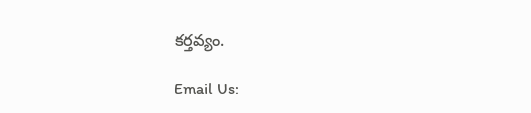కర్తవ్యం.

Email Us: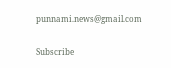punnami.news@gmail.com

Subscribe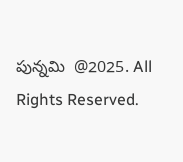పున్నమి  @2025. All Rights Reserved.